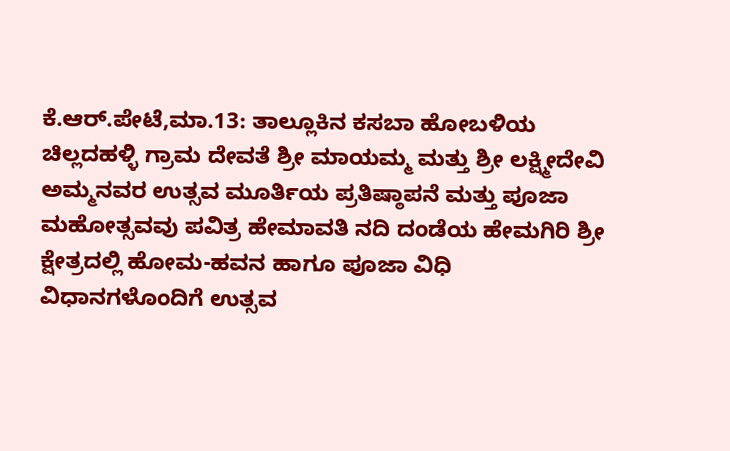ಕೆ.ಆರ್.ಪೇಟೆ,ಮಾ.13: ತಾಲ್ಲೂಕಿನ ಕಸಬಾ ಹೋಬಳಿಯ ಚಿಲ್ಲದಹಳ್ಳಿ ಗ್ರಾಮ ದೇವತೆ ಶ್ರೀ ಮಾಯಮ್ಮ ಮತ್ತು ಶ್ರೀ ಲಕ್ಷ್ಮೀದೇವಿ ಅಮ್ಮನವರ ಉತ್ಸವ ಮೂರ್ತಿಯ ಪ್ರತಿಷ್ಠಾಪನೆ ಮತ್ತು ಪೂಜಾ ಮಹೋತ್ಸವವು ಪವಿತ್ರ ಹೇಮಾವತಿ ನದಿ ದಂಡೆಯ ಹೇಮಗಿರಿ ಶ್ರೀ ಕ್ಷೇತ್ರದಲ್ಲಿ ಹೋಮ-ಹವನ ಹಾಗೂ ಪೂಜಾ ವಿಧಿ ವಿಧಾನಗಳೊಂದಿಗೆ ಉತ್ಸವ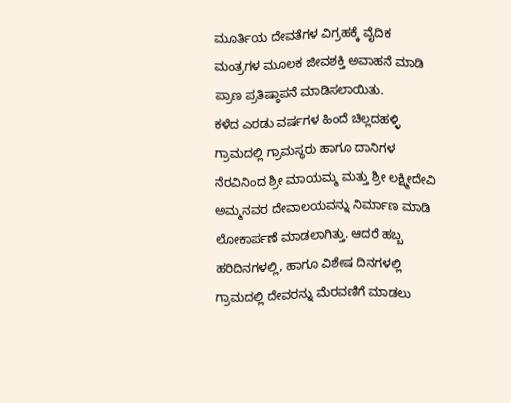ಮೂರ್ತಿಯ ದೇವತೆಗಳ ವಿಗ್ರಹಕ್ಕೆ ವೈದಿಕ ಮಂತ್ರಗಳ ಮೂಲಕ ಜೀವಶಕ್ತಿ ಅವಾಹನೆ ಮಾಡಿ ಪ್ರಾಣ ಪ್ರತಿಷ್ಠಾಪನೆ ಮಾಡಿಸಲಾಯಿತು.
ಕಳೆದ ಎರಡು ವರ್ಷಗಳ ಹಿಂದೆ ಚಿಲ್ಲದಹಳ್ಳಿ ಗ್ರಾಮದಲ್ಲಿ ಗ್ರಾಮಸ್ಥರು ಹಾಗೂ ದಾನಿಗಳ ನೆರವಿನಿಂದ ಶ್ರೀ ಮಾಯಮ್ಮ ಮತ್ತು ಶ್ರೀ ಲಕ್ಷ್ಮೀದೇವಿ ಅಮ್ಮನವರ ದೇವಾಲಯವನ್ನು ನಿರ್ಮಾಣ ಮಾಡಿ ಲೋಕಾರ್ಪಣೆ ಮಾಡಲಾಗಿತ್ತು. ಆದರೆ ಹಬ್ಬ ಹರಿದಿನಗಳಲ್ಲಿ, ಹಾಗೂ ವಿಶೇಷ ದಿನಗಳಲ್ಲಿ ಗ್ರಾಮದಲ್ಲಿ ದೇವರನ್ನು ಮೆರವಣಿಗೆ ಮಾಡಲು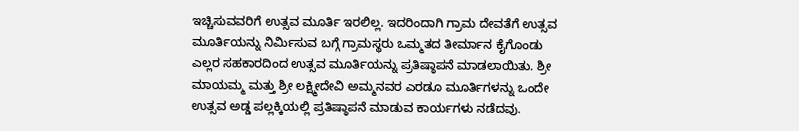ಇಚ್ಚಿಸುವವರಿಗೆ ಉತ್ಸವ ಮೂರ್ತಿ ಇರಲಿಲ್ಲ. ಇದರಿಂದಾಗಿ ಗ್ರಾಮ ದೇವತೆಗೆ ಉತ್ಸವ ಮೂರ್ತಿಯನ್ನು ನಿರ್ಮಿಸುವ ಬಗ್ಗೆ ಗ್ರಾಮಸ್ಥರು ಒಮ್ಮತದ ತೀರ್ಮಾನ ಕೈಗೊಂಡು ಎಲ್ಲರ ಸಹಕಾರದಿಂದ ಉತ್ಸವ ಮೂರ್ತಿಯನ್ನು ಪ್ರತಿಷ್ಠಾಪನೆ ಮಾಡಲಾಯಿತು. ಶ್ರೀ ಮಾಯಮ್ಮ ಮತ್ತು ಶ್ರೀ ಲಕ್ಷ್ಮೀದೇವಿ ಅಮ್ಮನವರ ಎರಡೂ ಮೂರ್ತಿಗಳನ್ನು ಒಂದೇ ಉತ್ಸವ ಅಡ್ಡ ಪಲ್ಲಕ್ಕಿಯಲ್ಲಿ ಪ್ರತಿಷ್ಠಾಪನೆ ಮಾಡುವ ಕಾರ್ಯಗಳು ನಡೆದವು.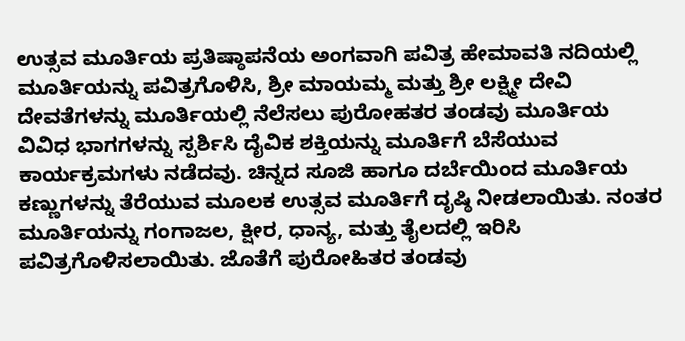ಉತ್ಸವ ಮೂರ್ತಿಯ ಪ್ರತಿಷ್ಠಾಪನೆಯ ಅಂಗವಾಗಿ ಪವಿತ್ರ ಹೇಮಾವತಿ ನದಿಯಲ್ಲಿ ಮೂರ್ತಿಯನ್ನು ಪವಿತ್ರಗೊಳಿಸಿ, ಶ್ರೀ ಮಾಯಮ್ಮ ಮತ್ತು ಶ್ರೀ ಲಕ್ಷ್ಮೀ ದೇವಿ ದೇವತೆಗಳನ್ನು ಮೂರ್ತಿಯಲ್ಲಿ ನೆಲೆಸಲು ಪುರೋಹತರ ತಂಡವು ಮೂರ್ತಿಯ ವಿವಿಧ ಭಾಗಗಳನ್ನು ಸ್ಪರ್ಶಿಸಿ ದೈವಿಕ ಶಕ್ತಿಯನ್ನು ಮೂರ್ತಿಗೆ ಬೆಸೆಯುವ ಕಾರ್ಯಕ್ರಮಗಳು ನಡೆದವು. ಚಿನ್ನದ ಸೂಜಿ ಹಾಗೂ ದರ್ಬೆಯಿಂದ ಮೂರ್ತಿಯ ಕಣ್ಣುಗಳನ್ನು ತೆರೆಯುವ ಮೂಲಕ ಉತ್ಸವ ಮೂರ್ತಿಗೆ ದೃಷ್ಠಿ ನೀಡಲಾಯಿತು. ನಂತರ ಮೂರ್ತಿಯನ್ನು ಗಂಗಾಜಲ, ಕ್ಷೀರ, ಧಾನ್ಯ, ಮತ್ತು ತೈಲದಲ್ಲಿ ಇರಿಸಿ ಪವಿತ್ರಗೊಳಿಸಲಾಯಿತು. ಜೊತೆಗೆ ಪುರೋಹಿತರ ತಂಡವು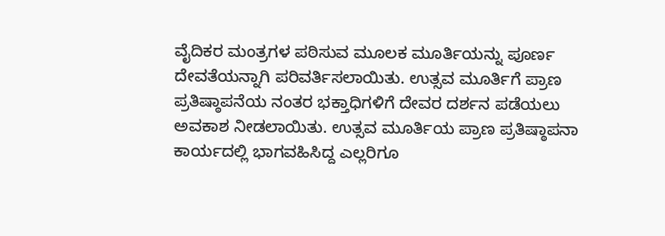ವೈದಿಕರ ಮಂತ್ರಗಳ ಪಠಿಸುವ ಮೂಲಕ ಮೂರ್ತಿಯನ್ನು ಪೂರ್ಣ ದೇವತೆಯನ್ನಾಗಿ ಪರಿವರ್ತಿಸಲಾಯಿತು. ಉತ್ಸವ ಮೂರ್ತಿಗೆ ಪ್ರಾಣ ಪ್ರತಿಷ್ಠಾಪನೆಯ ನಂತರ ಭಕ್ತಾಧಿಗಳಿಗೆ ದೇವರ ದರ್ಶನ ಪಡೆಯಲು ಅವಕಾಶ ನೀಡಲಾಯಿತು. ಉತ್ಸವ ಮೂರ್ತಿಯ ಪ್ರಾಣ ಪ್ರತಿಷ್ಠಾಪನಾ ಕಾರ್ಯದಲ್ಲಿ ಭಾಗವಹಿಸಿದ್ದ ಎಲ್ಲರಿಗೂ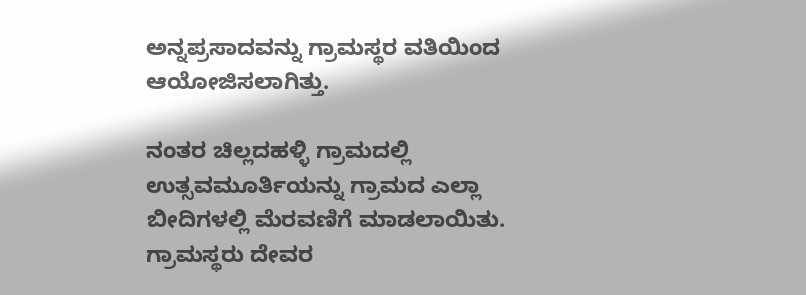ಅನ್ನಪ್ರಸಾದವನ್ನು ಗ್ರಾಮಸ್ಥರ ವತಿಯಿಂದ ಆಯೋಜಿಸಲಾಗಿತ್ತು.

ನಂತರ ಚಿಲ್ಲದಹಳ್ಳಿ ಗ್ರಾಮದಲ್ಲಿ ಉತ್ಸವಮೂರ್ತಿಯನ್ನು ಗ್ರಾಮದ ಎಲ್ಲಾ ಬೀದಿಗಳಲ್ಲಿ ಮೆರವಣಿಗೆ ಮಾಡಲಾಯಿತು. ಗ್ರಾಮಸ್ಥರು ದೇವರ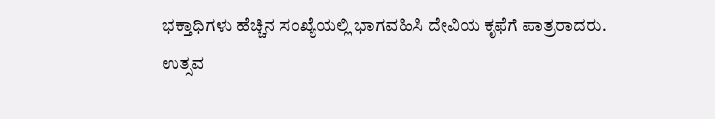ಭಕ್ತಾಧಿಗಳು ಹೆಚ್ಚಿನ ಸಂಖ್ಯೆಯಲ್ಲಿ ಭಾಗವಹಿಸಿ ದೇವಿಯ ಕೃಫೆಗೆ ಪಾತ್ರರಾದರು.
ಉತ್ಸವ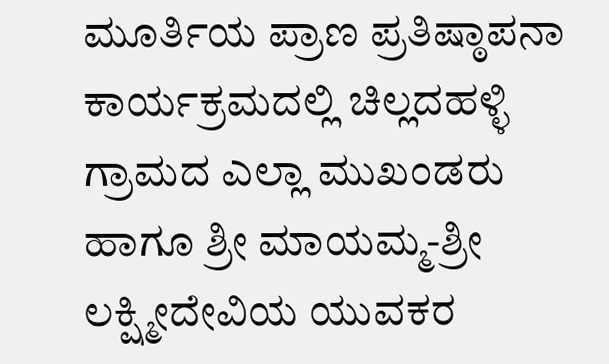ಮೂರ್ತಿಯ ಪ್ರಾಣ ಪ್ರತಿಷ್ಠಾಪನಾ ಕಾರ್ಯಕ್ರಮದಲ್ಲಿ ಚಿಲ್ಲದಹಳ್ಳಿ ಗ್ರಾಮದ ಎಲ್ಲಾ ಮುಖಂಡರು ಹಾಗೂ ಶ್ರೀ ಮಾಯಮ್ಮ-ಶ್ರೀ ಲಕ್ಷ್ಮೀದೇವಿಯ ಯುವಕರ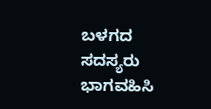ಬಳಗದ ಸದಸ್ಯರು ಭಾಗವಹಿಸಿ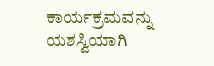ಕಾರ್ಯಕ್ರಮವನ್ನು ಯಶಸ್ವಿಯಾಗಿ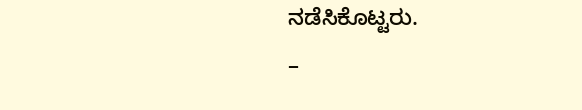ನಡೆಸಿಕೊಟ್ಟರು.
–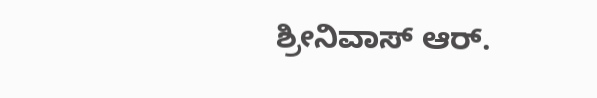ಶ್ರೀನಿವಾಸ್ ಆರ್.